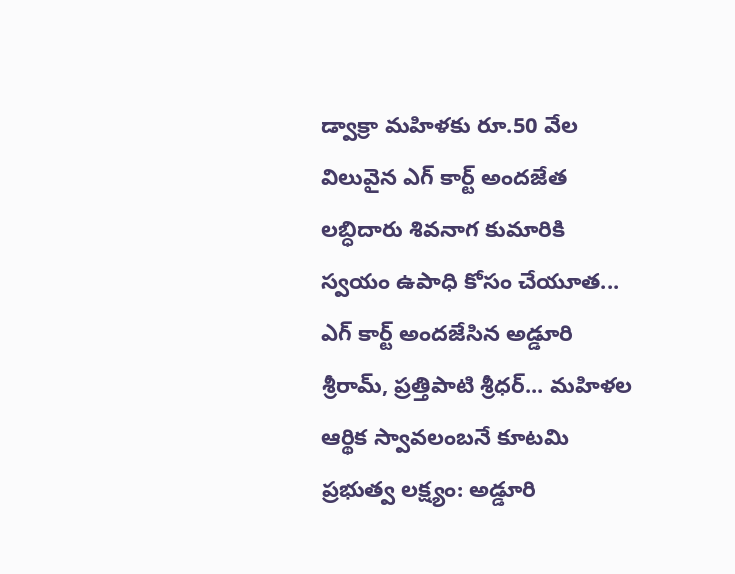డ్వాక్రా మహిళకు రూ.50 వేల విలువైన ఎగ్ కార్ట్ అందజేత
లబ్ధిదారు శివనాగ కుమారికి స్వయం ఉపాధి కోసం చేయూత... ఎగ్ కార్ట్ అందజేసిన అడ్డూరి శ్రీరామ్, ప్రత్తిపాటి శ్రీధర్... మహిళల ఆర్థిక స్వావలంబనే కూటమి ప్రభుత్వ లక్ష్యం: అడ్డూరి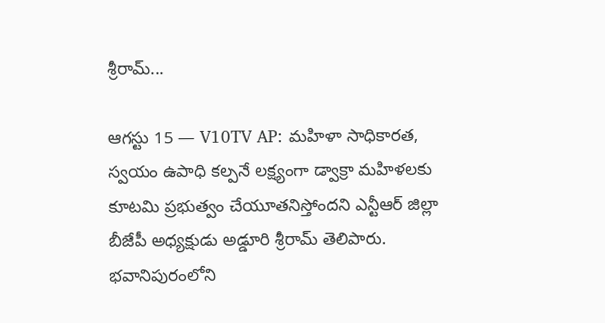శ్రీరామ్...

ఆగస్టు 15 — V10TV AP: మహిళా సాధికారత, స్వయం ఉపాధి కల్పనే లక్ష్యంగా డ్వాక్రా మహిళలకు కూటమి ప్రభుత్వం చేయూతనిస్తోందని ఎన్టీఆర్ జిల్లా బీజేపీ అధ్యక్షుడు అడ్డూరి శ్రీరామ్ తెలిపారు. భవానిపురంలోని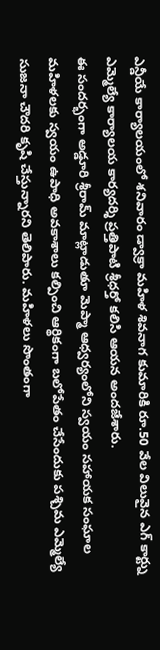ఎన్డీయే కార్యాలయంలో శనివారం డ్వాక్రా మహిళ శివనాగ కుమారికి రూ.50 వేల విలువైన ఎగ్ కార్ట్ను ఎమ్మెల్యే కార్యాలయ కార్యదర్శి ప్రత్తిపాటి శ్రీధర్తో కలిసి ఆయన అందజేశారు.
ఈ సందర్భంగా అడ్డూరి శ్రీరామ్ మాట్లాడుతూ మెప్మా ఆధ్వర్యంలోని స్వయం సహాయక సంఘాల మహిళలకు స్వయం ఉపాధి అవకాశాలు కల్పించి ఆర్థికంగా బలోపేతం చేసేందుకు పశ్చిమ ఎమ్మెల్యే సుజనా చౌదరి కృషి చేస్తున్నారని తెలిపారు. మహిళలు సొంతంగా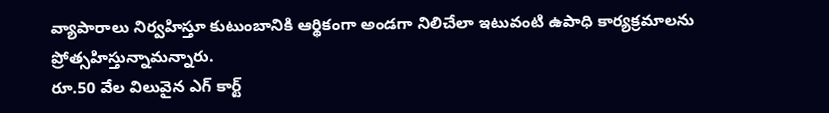వ్యాపారాలు నిర్వహిస్తూ కుటుంబానికి ఆర్థికంగా అండగా నిలిచేలా ఇటువంటి ఉపాధి కార్యక్రమాలను ప్రోత్సహిస్తున్నామన్నారు.
రూ.50 వేల విలువైన ఎగ్ కార్ట్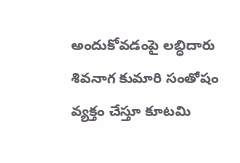అందుకోవడంపై లబ్ధిదారు శివనాగ కుమారి సంతోషం వ్యక్తం చేస్తూ కూటమి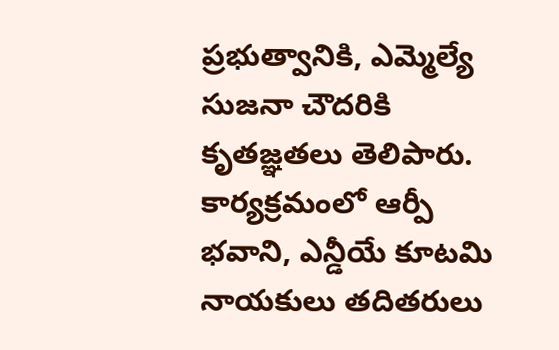ప్రభుత్వానికి, ఎమ్మెల్యే సుజనా చౌదరికి కృతజ్ఞతలు తెలిపారు.
కార్యక్రమంలో ఆర్పీ భవాని, ఎన్డీయే కూటమి నాయకులు తదితరులు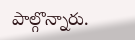పాల్గొన్నారు.